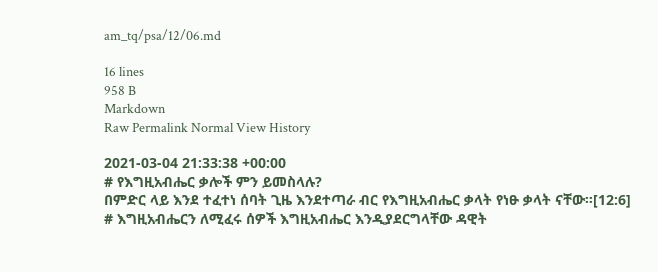am_tq/psa/12/06.md

16 lines
958 B
Markdown
Raw Permalink Normal View History

2021-03-04 21:33:38 +00:00
# የእግዚአብሔር ቃሎች ምን ይመስላሉ?
በምድር ላይ እንደ ተፈተነ ሰባት ጊዜ እንደተጣራ ብር የእግዚአብሔር ቃላት የነፁ ቃላት ናቸው፡፡[12:6]
# እግዚአብሔርን ለሚፈሩ ሰዎች እግዚአብሔር እንዲያደርግላቸው ዳዊት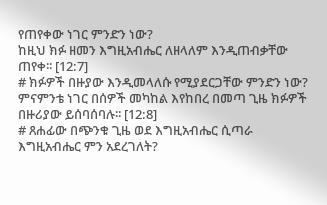የጠየቀው ነገር ምንድን ነው?
ከዚህ ክፉ ዘመን እግዚአብሔር ለዘላለም እንዲጠብቃቸው ጠየቀ፡፡ [12:7]
# ክፉዎች በዙያው እንዲመላለሱ የሚያደርጋቸው ምንድን ነው?
ምናምንቴ ነገር በሰዎች መካከል እየከበረ በመጣ ጊዜ ክፉዎች በዙሪያው ይሰባሰባሉ፡፡ [12:8]
# ጸሐፊው በጭንቁ ጊዜ ወደ እግዚአብሔር ሲጣራ እግዚአብሔር ምን አደረገለት?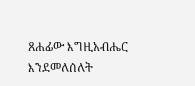ጸሐፊው እግዚአብሔር እንደመለሰለት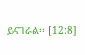ይናገራል፡፡ [12:8]